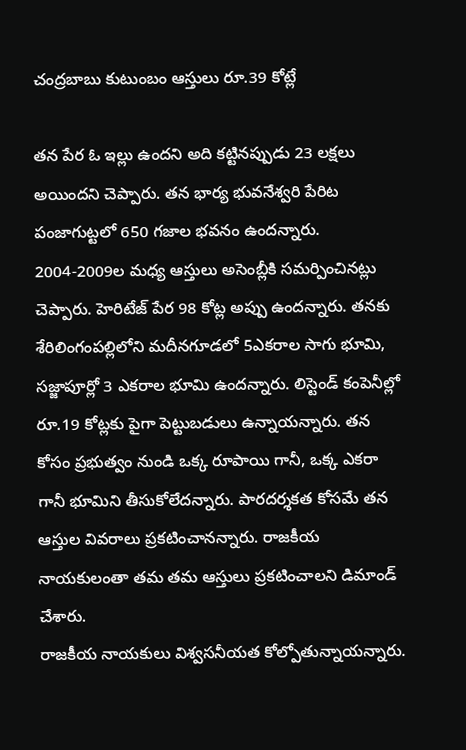చంద్రబాబు కుటుంబం ఆస్తులు రూ.39 కోట్లే

తన పేర ఓ ఇల్లు ఉందని అది కట్టినప్పుడు 23 లక్షలు అయిందని చెప్పారు. తన భార్య భువనేశ్వరి పేరిట పంజాగుట్టలో 650 గజాల భవనం ఉందన్నారు. 2004-2009ల మధ్య ఆస్తులు అసెంబ్లీకి సమర్పించినట్లు చెప్పారు. హెరిటేజ్ పేర 98 కోట్ల అప్పు ఉందన్నారు. తనకు శేరిలింగంపల్లిలోని మదీనగూడలో 5ఎకరాల సాగు భూమి, సజ్జాపూర్లో 3 ఎకరాల భూమి ఉందన్నారు. లిస్టెండ్ కంపెనీల్లో రూ.19 కోట్లకు పైగా పెట్టుబడులు ఉన్నాయన్నారు. తన కోసం ప్రభుత్వం నుండి ఒక్క రూపాయి గానీ, ఒక్క ఎకరా గానీ భూమిని తీసుకోలేదన్నారు. పారదర్శకత కోసమే తన ఆస్తుల వివరాలు ప్రకటించానన్నారు. రాజకీయ నాయకులంతా తమ తమ ఆస్తులు ప్రకటించాలని డిమాండ్ చేశారు.
రాజకీయ నాయకులు విశ్వసనీయత కోల్పోతున్నాయన్నారు.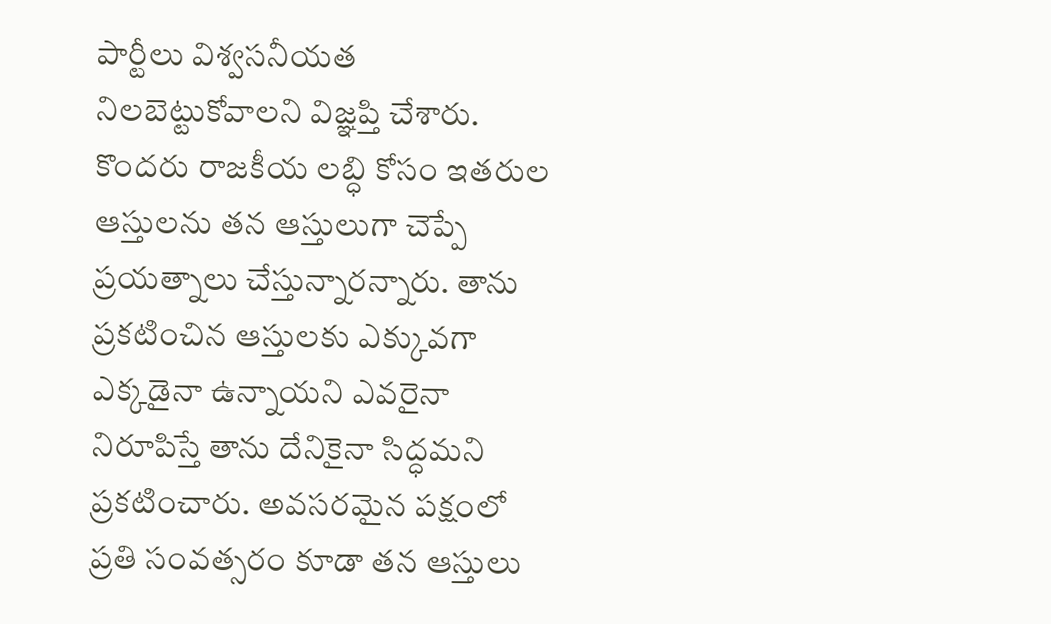పార్టీలు విశ్వసనీయత నిలబెట్టుకోవాలని విజ్ఞప్తి చేశారు. కొందరు రాజకీయ లబ్ధి కోసం ఇతరుల ఆస్తులను తన ఆస్తులుగా చెప్పే ప్రయత్నాలు చేస్తున్నారన్నారు. తాను ప్రకటించిన ఆస్తులకు ఎక్కువగా ఎక్కడైనా ఉన్నాయని ఎవరైనా నిరూపిస్తే తాను దేనికైనా సిద్ధమని ప్రకటించారు. అవసరమైన పక్షంలో ప్రతి సంవత్సరం కూడా తన ఆస్తులు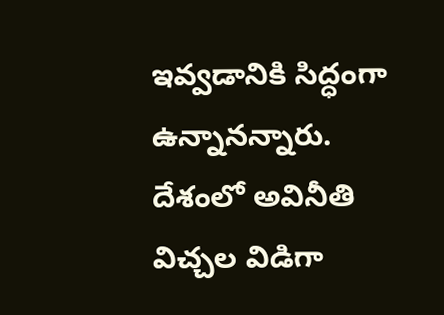ఇవ్వడానికి సిద్ధంగా ఉన్నానన్నారు. దేశంలో అవినీతి విచ్చల విడిగా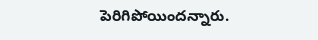పెరిగిపోయిందన్నారు.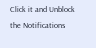Click it and Unblock the Notifications